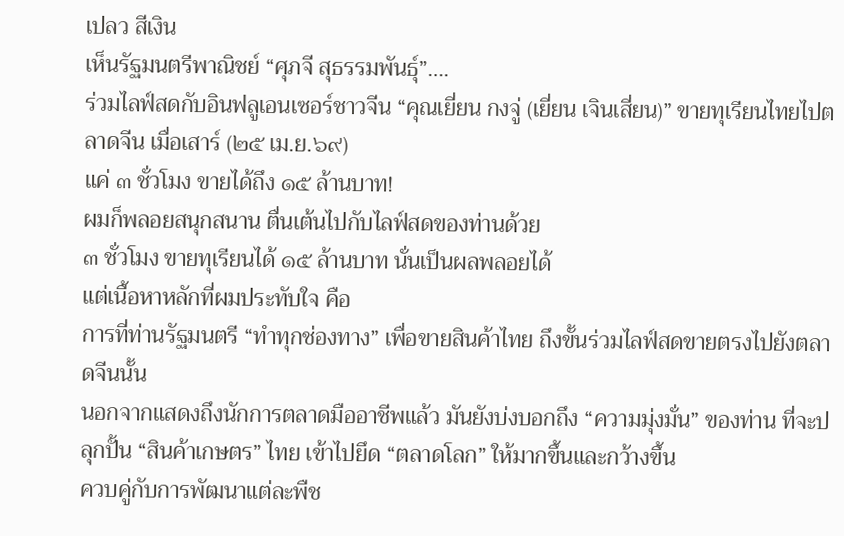เปลว สีเงิน
เห็นรัฐมนตรีพาณิชย์ “ศุภจี สุธรรมพันธุ์”….
ร่วมไลฟ์สดกับอินฟลูเอนเซอร์ชาวจีน “คุณเยี่ยน กงจู่ (เยี่ยน เจินเสี่ยน)” ขายทุเรียนไทยไปตลาดจีน เมื่อเสาร์ (๒๕ เม.ย.๖๙)
แค่ ๓ ชั่วโมง ขายได้ถึง ๑๕ ล้านบาท!
ผมก็พลอยสนุกสนาน ตื่นเต้นไปกับไลฟ์สดของท่านด้วย
๓ ชั่วโมง ขายทุเรียนได้ ๑๕ ล้านบาท นั่นเป็นผลพลอยได้
แต่เนื้อหาหลักที่ผมประทับใจ คือ
การที่ท่านรัฐมนตรี “ทำทุกช่องทาง” เพื่อขายสินค้าไทย ถึงขั้นร่วมไลฟ์สดขายตรงไปยังตลาดจีนนั้น
นอกจากแสดงถึงนักการตลาดมืออาชีพแล้ว มันยังบ่งบอกถึง “ความมุ่งมั่น” ของท่าน ที่จะปลุกปั้น “สินค้าเกษตร” ไทย เข้าไปยึด “ตลาดโลก” ให้มากขึ้นและกว้างขึ้น
ควบคู่กับการพัฒนาแต่ละพืช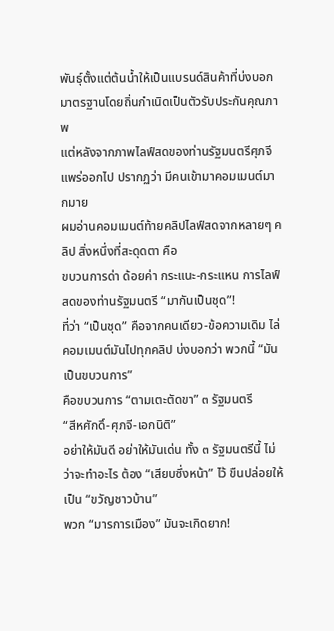พันธุ์ตั้งแต่ต้นน้ำให้เป็นแบรนด์สินค้าที่บ่งบอกมาตรฐานโดยถิ่นกำเนิดเป็นตัวรับประกันคุณภาพ
แต่หลังจากภาพไลฟ์สดของท่านรัฐมนตรีศุภจีแพร่ออกไป ปรากฏว่า มีคนเข้ามาคอมเมนต์มากมาย
ผมอ่านคอมเมนต์ท้ายคลิปไลฟ์สดจากหลายๆ คลิป สิ่งหนึ่งที่สะดุดตา คือ
ขบวนการด่า ด้อยค่า กระแนะ-กระแหน การไลฟ์สดของท่านรัฐมนตรี “มากันเป็นชุด”!
ที่ว่า “เป็นชุด” คือจากคนเดียว-ข้อความเดิม ไล่คอมเมนต์มันไปทุกคลิป บ่งบอกว่า พวกนี้ “มันเป็นขบวนการ”
คือขบวนการ “ตามเตะตัดขา” ๓ รัฐมนตรี
“สีหศักดิ์-ศุภจี-เอกนิติ”
อย่าให้มันดี อย่าให้มันเด่น ทั้ง ๓ รัฐมนตรีนี้ ไม่ว่าจะทำอะไร ต้อง “เสียบซึ่งหน้า” ไว้ ขืนปล่อยให้เป็น “ขวัญชาวบ้าน”
พวก “มารการเมือง” มันจะเกิดยาก!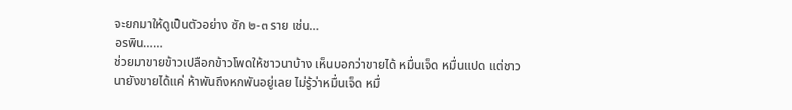จะยกมาให้ดูเป็นตัวอย่าง ซัก ๒-๓ ราย เช่น…
อรพิน……
ช่วยมาขายข้าวเปลือกข้าวโพดให้ชาวนาบ้าง เห็นบอกว่าขายได้ หมื่นเจ็ด หมื่นแปด แต่ชาวนายังขายได้แค่ ห้าพันถึงหกพันอยู่เลย ไม่รู้ว่าหมื่นเจ็ด หมื่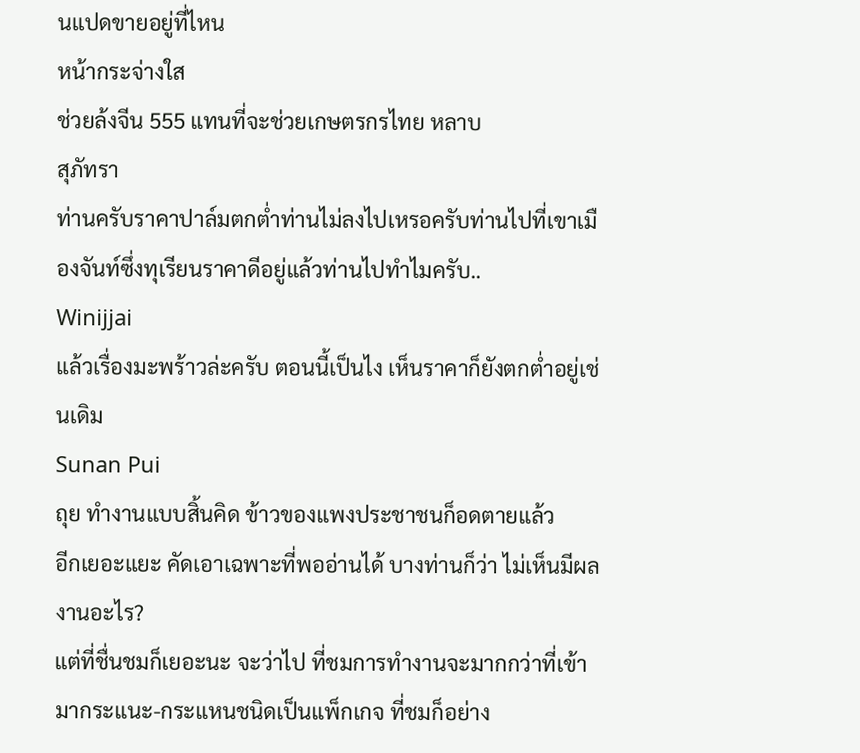นแปดขายอยู่ที่ไหน
หน้ากระจ่างใส
ช่วยล้งจีน 555 แทนที่จะช่วยเกษตรกรไทย หลาบ
สุภัทรา
ท่านครับราคาปาล์มตกต่ำท่านไม่ลงไปเหรอครับท่านไปที่เขาเมืองจันท์ซึ่งทุเรียนราคาดีอยู่แล้วท่านไปทำไมครับ..
Winijjai
แล้วเรื่องมะพร้าวล่ะครับ ตอนนี้เป็นไง เห็นราคาก็ยังตกต่ำอยู่เช่นเดิม
Sunan Pui
ถุย ทำงานแบบสิ้นคิด ข้าวของแพงประชาชนก็อดตายแล้ว
อีกเยอะแยะ คัดเอาเฉพาะที่พออ่านได้ บางท่านก็ว่า ไม่เห็นมีผลงานอะไร?
แต่ที่ชื่นชมก็เยอะนะ จะว่าไป ที่ชมการทำงานจะมากกว่าที่เข้ามากระแนะ-กระแหนชนิดเป็นแพ็กเกจ ที่ชมก็อย่าง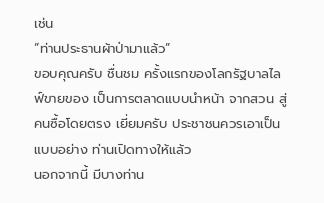เช่น
“ท่านประธานผ้าป่ามาแล้ว”
ขอบคุณครับ ชื่นชม ครั้งแรกของโลกรัฐบาลไลฟ์ขายของ เป็นการตลาดแบบนำหน้า จากสวน สู่คนซื้อโดยตรง เยี่ยมครับ ประชาชนควรเอาเป็นแบบอย่าง ท่านเปิดทางให้แล้ว
นอกจากนี้ มีบางท่าน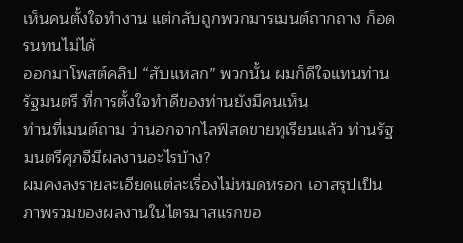เห็นคนตั้งใจทำงาน แต่กลับถูกพวกมารเมนต์ถากถาง ก็อดรนทนไม่ได้
ออกมาโพสต์คลิป “สับแหลก” พวกนั้น ผมก็ดีใจแทนท่านรัฐมนตรี ที่การตั้งใจทำดีของท่านยังมีคนเห็น
ท่านที่เมนต์ถาม ว่านอกจากไลฟ์สดขายทุเรียนแล้ว ท่านรัฐมนตรีศุภจีมีผลงานอะไรบ้าง?
ผมคงลงรายละเอียดแต่ละเรื่องไม่หมดหรอก เอาสรุปเป็นภาพรวมของผลงานในไตรมาสแรกขอ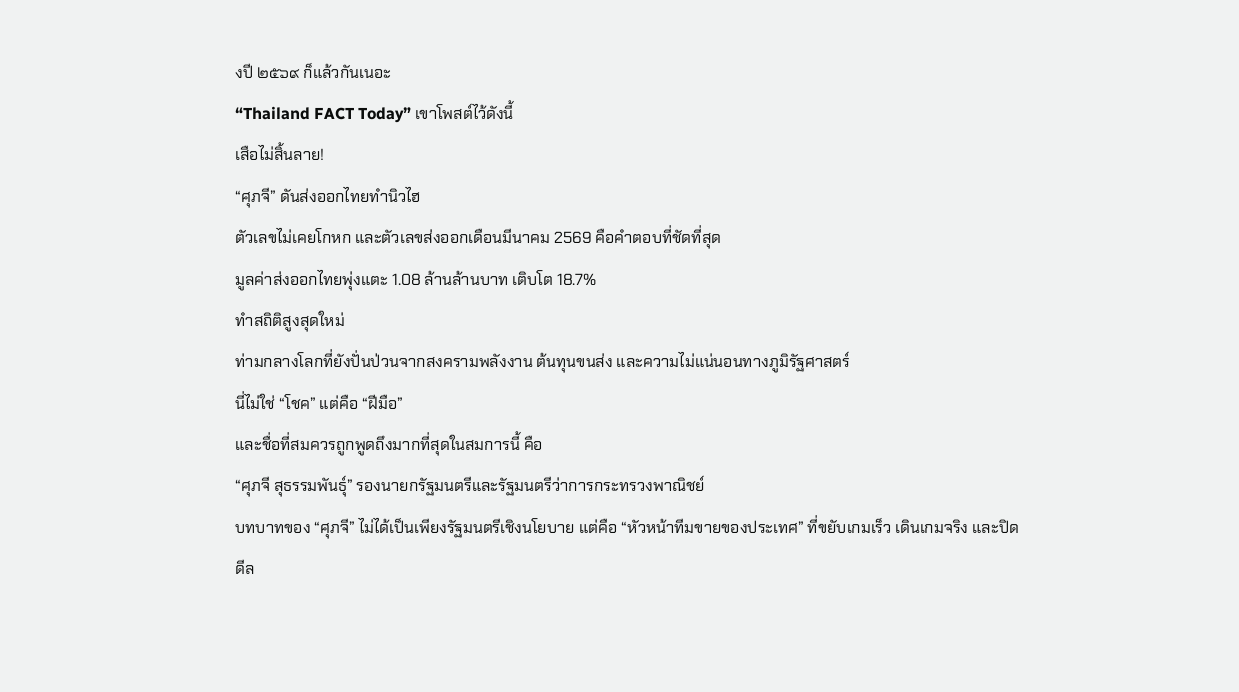งปี ๒๕๖๙ ก็แล้วกันเนอะ
“Thailand FACT Today” เขาโพสต์ไว้ดังนี้
เสือไม่สิ้นลาย!
“ศุภจี” ดันส่งออกไทยทำนิวไฮ
ตัวเลขไม่เคยโกหก และตัวเลขส่งออกเดือนมีนาคม 2569 คือคำตอบที่ชัดที่สุด
มูลค่าส่งออกไทยพุ่งแตะ 1.08 ล้านล้านบาท เติบโต 18.7%
ทำสถิติสูงสุดใหม่
ท่ามกลางโลกที่ยังปั่นป่วนจากสงครามพลังงาน ต้นทุนขนส่ง และความไม่แน่นอนทางภูมิรัฐศาสตร์
นี่ไม่ใช่ “โชค” แต่คือ “ฝีมือ”
และชื่อที่สมควรถูกพูดถึงมากที่สุดในสมการนี้ คือ
“ศุภจี สุธรรมพันธุ์” รองนายกรัฐมนตรีและรัฐมนตรีว่าการกระทรวงพาณิชย์
บทบาทของ “ศุภจี” ไม่ได้เป็นเพียงรัฐมนตรีเชิงนโยบาย แต่คือ “หัวหน้าทีมขายของประเทศ” ที่ขยับเกมเร็ว เดินเกมจริง และปิดดีล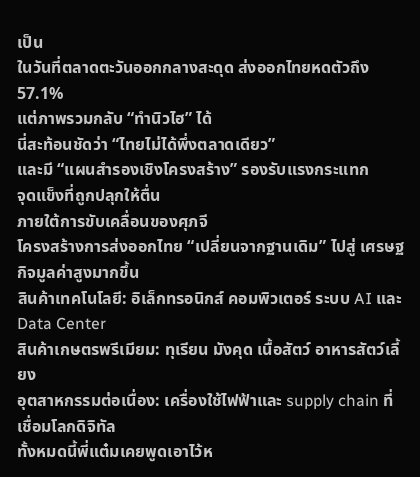เป็น
ในวันที่ตลาดตะวันออกกลางสะดุด ส่งออกไทยหดตัวถึง 57.1%
แต่ภาพรวมกลับ “ทำนิวไฮ” ได้
นี่สะท้อนชัดว่า “ไทยไม่ได้พึ่งตลาดเดียว”
และมี “แผนสำรองเชิงโครงสร้าง” รองรับแรงกระแทก
จุดแข็งที่ถูกปลุกให้ตื่น
ภายใต้การขับเคลื่อนของศุภจี
โครงสร้างการส่งออกไทย “เปลี่ยนจากฐานเดิม” ไปสู่ เศรษฐกิจมูลค่าสูงมากขึ้น
สินค้าเทคโนโลยี: อิเล็กทรอนิกส์ คอมพิวเตอร์ ระบบ AI และ Data Center
สินค้าเกษตรพรีเมียม: ทุเรียน มังคุด เนื้อสัตว์ อาหารสัตว์เลี้ยง
อุตสาหกรรมต่อเนื่อง: เครื่องใช้ไฟฟ้าและ supply chain ที่เชื่อมโลกดิจิทัล
ทั้งหมดนี้พี่แต๋มเคยพูดเอาไว้ห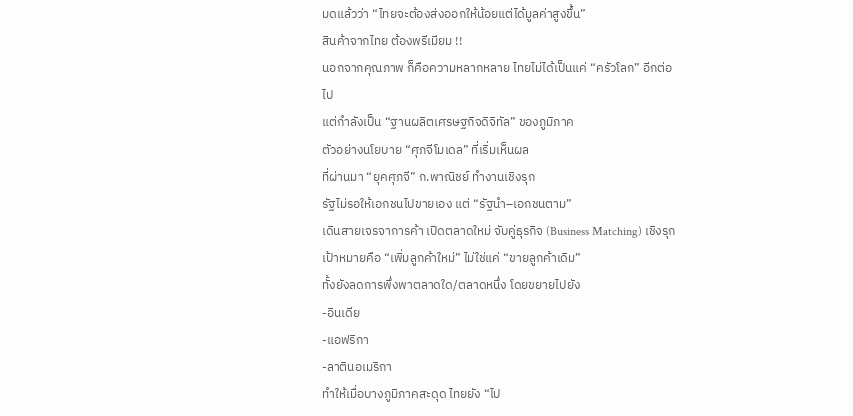มดแล้วว่า “ไทยจะต้องส่งออกให้น้อยแต่ได้มูลค่าสูงขึ้น”
สินค้าจากไทย ต้องพรีเมียม !!
นอกจากคุณภาพ ก็คือความหลากหลาย ไทยไม่ได้เป็นแค่ “ครัวโลก” อีกต่อไป
แต่กำลังเป็น “ฐานผลิตเศรษฐกิจดิจิทัล” ของภูมิภาค
ตัวอย่างนโยบาย “ศุภจีโมเดล” ที่เริ่มเห็นผล
ที่ผ่านมา “ยุคศุภจี” ก.พาณิชย์ ทำงานเชิงรุก
รัฐไม่รอให้เอกชนไปขายเอง แต่ “รัฐนำ–เอกชนตาม”
เดินสายเจรจาการค้า เปิดตลาดใหม่ จับคู่ธุรกิจ (Business Matching) เชิงรุก
เป้าหมายคือ “เพิ่มลูกค้าใหม่” ไม่ใช่แค่ “ขายลูกค้าเดิม”
ทั้งยังลดการพึ่งพาตลาดใด/ตลาดหนึ่ง โดยขยายไปยัง
-อินเดีย
-แอฟริกา
-ลาตินอเมริกา
ทำให้เมื่อบางภูมิภาคสะดุด ไทยยัง “ไป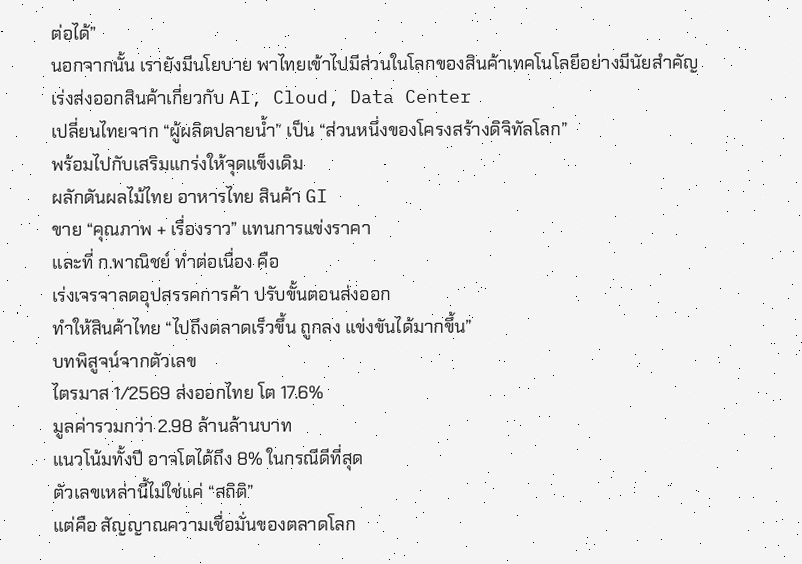ต่อได้”
นอกจากนั้น เรายังมีนโยบาย พาไทยเข้าไปมีส่วนในโลกของสินค้าเทคโนโลยีอย่างมีนัยสำคัญ
เร่งส่งออกสินค้าเกี่ยวกับ AI, Cloud, Data Center
เปลี่ยนไทยจาก “ผู้ผลิตปลายน้ำ” เป็น “ส่วนหนึ่งของโครงสร้างดิจิทัลโลก”
พร้อมไปกับเสริมแกร่งให้จุดแข็งเดิม
ผลักดันผลไม้ไทย อาหารไทย สินค้า GI
ขาย “คุณภาพ + เรื่องราว” แทนการแข่งราคา
และที่ ก.พาณิชย์ ทำต่อเนื่อง คือ
เร่งเจรจาลดอุปสรรคการค้า ปรับขั้นตอนส่งออก
ทำให้สินค้าไทย “ไปถึงตลาดเร็วขึ้น ถูกลง แข่งขันได้มากขึ้น”
บทพิสูจน์จากตัวเลข
ไตรมาส 1/2569 ส่งออกไทย โต 17.6%
มูลค่ารวมกว่า 2.98 ล้านล้านบาท
แนวโน้มทั้งปี อาจโตได้ถึง 8% ในกรณีดีที่สุด
ตัวเลขเหล่านี้ไม่ใช่แค่ “สถิติ”
แต่คือ สัญญาณความเชื่อมั่นของตลาดโลก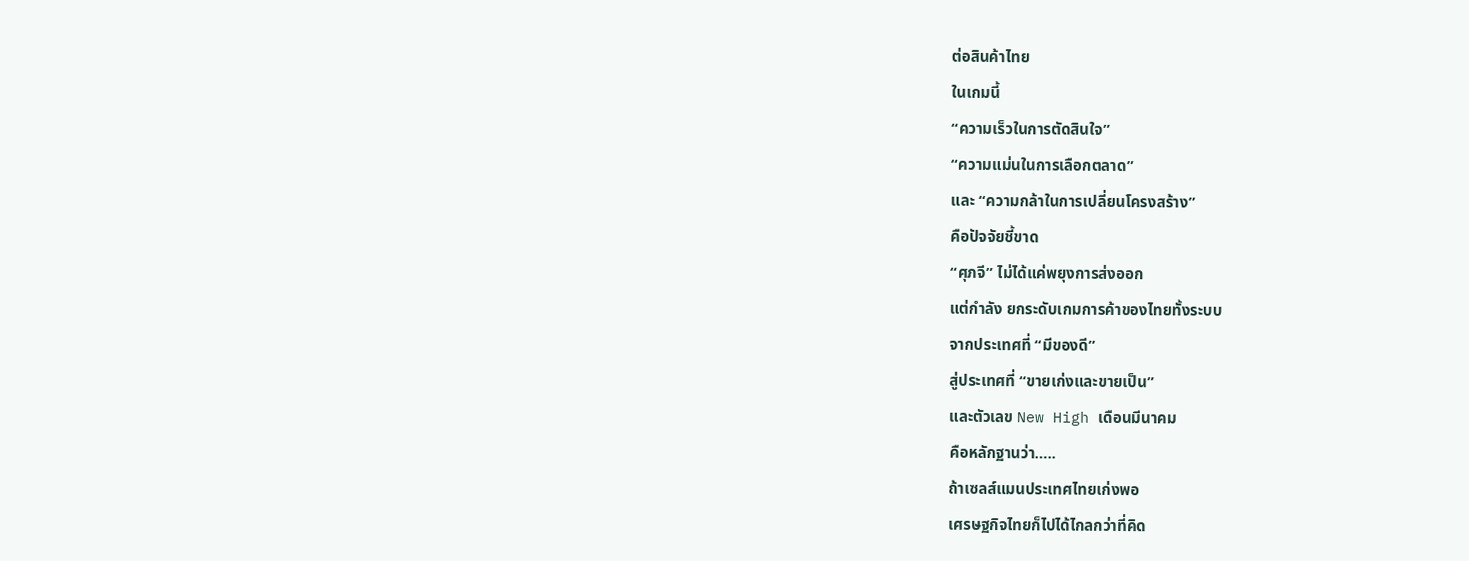ต่อสินค้าไทย
ในเกมนี้
“ความเร็วในการตัดสินใจ”
“ความแม่นในการเลือกตลาด”
และ “ความกล้าในการเปลี่ยนโครงสร้าง”
คือปัจจัยชี้ขาด
“ศุภจี” ไม่ได้แค่พยุงการส่งออก
แต่กำลัง ยกระดับเกมการค้าของไทยทั้งระบบ
จากประเทศที่ “มีของดี”
สู่ประเทศที่ “ขายเก่งและขายเป็น”
และตัวเลข New High เดือนมีนาคม
คือหลักฐานว่า…..
ถ้าเซลส์แมนประเทศไทยเก่งพอ
เศรษฐกิจไทยก็ไปได้ไกลกว่าที่คิด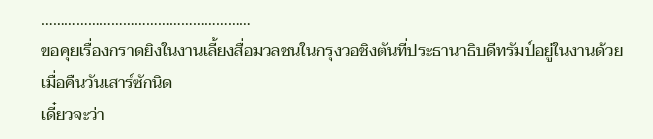………………………………………………
ขอคุยเรื่องกราดยิงในงานเลี้ยงสื่อมวลชนในกรุงวอชิงตันที่ประธานาธิบดีทรัมป์อยู่ในงานด้วย เมื่อคืนวันเสาร์ซักนิด
เดี๋ยวจะว่า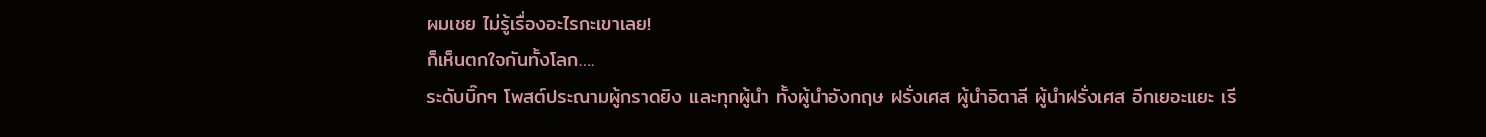ผมเชย ไม่รู้เรื่องอะไรกะเขาเลย!
ก็เห็นตกใจกันทั้งโลก….
ระดับบิ๊กๆ โพสต์ประณามผู้กราดยิง และทุกผู้นำ ทั้งผู้นำอังกฤษ ฝรั่งเศส ผู้นำอิตาลี ผู้นำฝรั่งเศส อีกเยอะแยะ เรี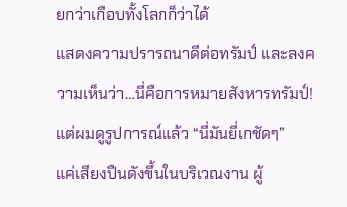ยกว่าเกือบทั้งโลกก็ว่าได้
แสดงความปรารถนาดีต่อทรัมป์ และลงความเห็นว่า…นี่คือการหมายสังหารทรัมป์!
แต่ผมดูรูปการณ์แล้ว “นี่มันยี่เกชัดๆ”
แค่เสียงปืนดังขึ้นในบริเวณงาน ผู้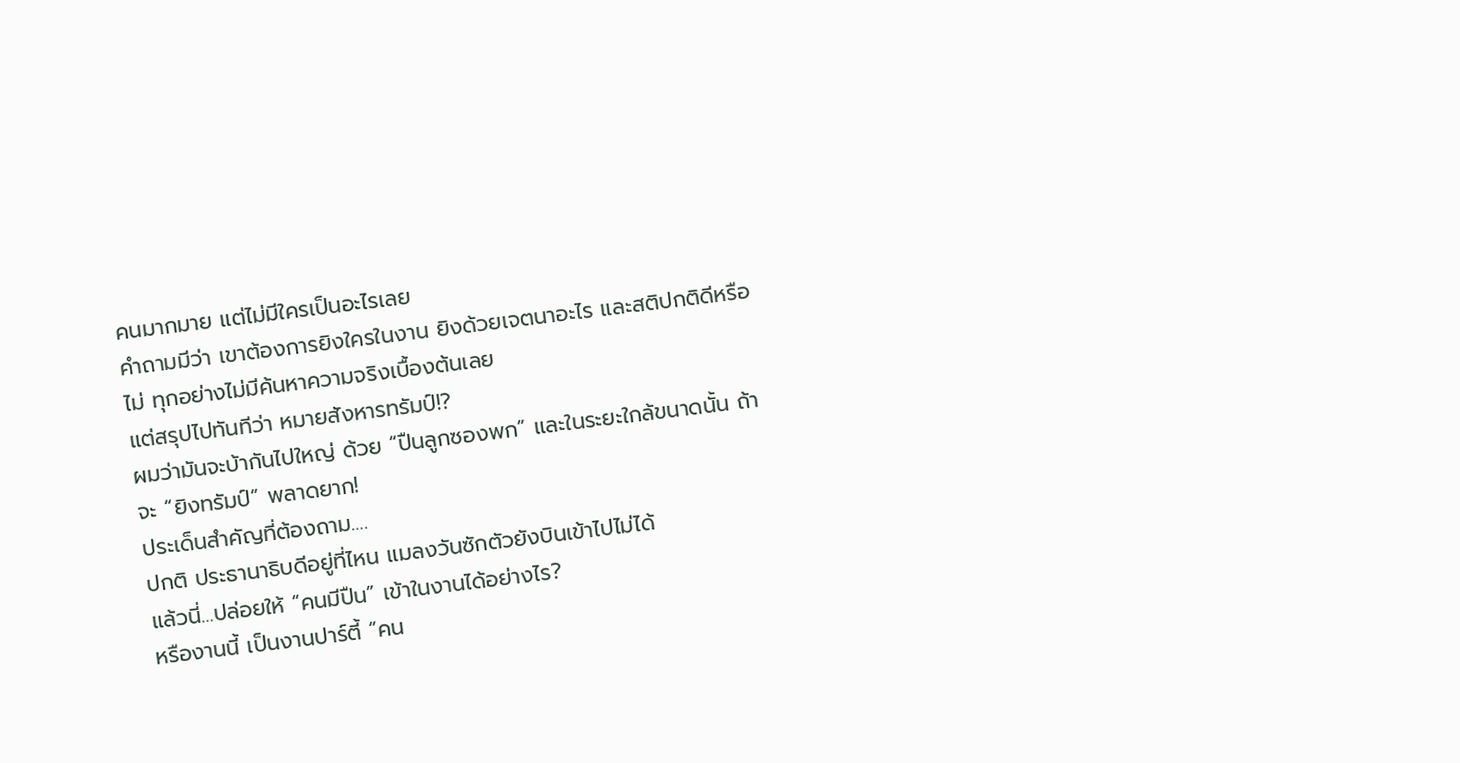คนมากมาย แต่ไม่มีใครเป็นอะไรเลย
คำถามมีว่า เขาต้องการยิงใครในงาน ยิงด้วยเจตนาอะไร และสติปกติดีหรือไม่ ทุกอย่างไม่มีค้นหาความจริงเบื้องต้นเลย
แต่สรุปไปทันทีว่า หมายสังหารทรัมป์!?
ผมว่ามันจะบ้ากันไปใหญ่ ด้วย “ปืนลูกซองพก” และในระยะใกล้ขนาดนั้น ถ้าจะ “ยิงทรัมป์” พลาดยาก!
ประเด็นสำคัญที่ต้องถาม….
ปกติ ประธานาธิบดีอยู่ที่ไหน แมลงวันซักตัวยังบินเข้าไปไม่ได้
แล้วนี่…ปล่อยให้ “คนมีปืน” เข้าในงานได้อย่างไร?
หรืองานนี้ เป็นงานปาร์ตี้ “คน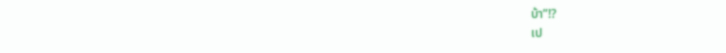บ้า”!?
เป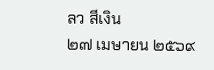ลว สีเงิน
๒๗ เมษายน ๒๕๖๙